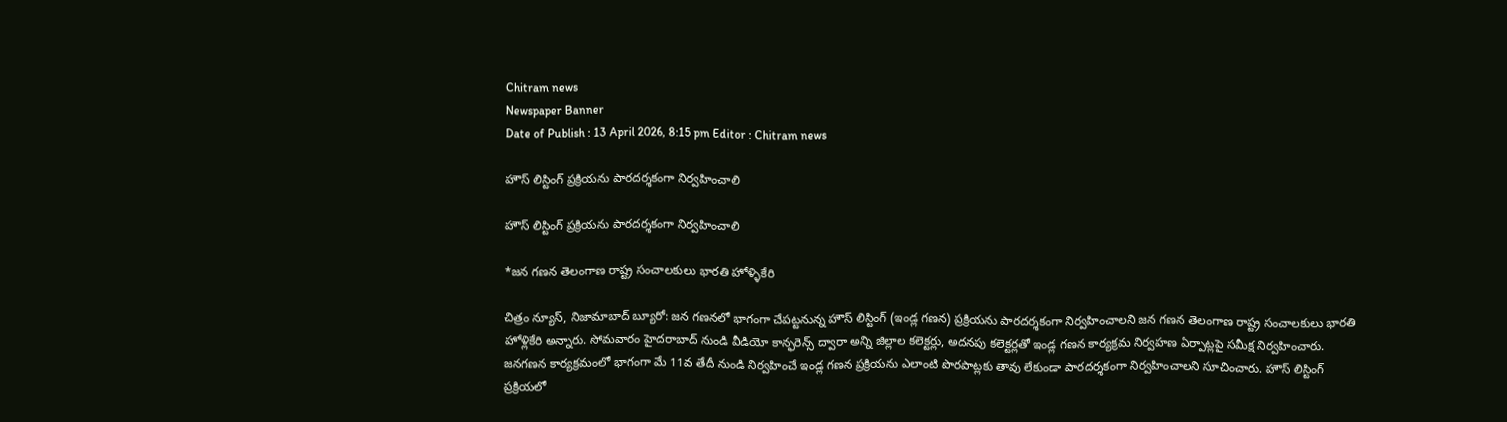Chitram news
Newspaper Banner
Date of Publish : 13 April 2026, 8:15 pm Editor : Chitram news

హౌస్ లిస్టింగ్ ప్రక్రియను పారదర్శకంగా నిర్వహించాలి

హౌస్ లిస్టింగ్ ప్రక్రియను పారదర్శకంగా నిర్వహించాలి

*జన గణన తెలంగాణ రాష్ట్ర సంచాలకులు భారతి హోళ్ళికేరి

చిత్రం న్యూస్, నిజామాబాద్ బ్యూరో: జన గణనలో భాగంగా చేపట్టనున్న హౌస్ లిస్టింగ్ (ఇండ్ల గణన) ప్రక్రియను పారదర్శకంగా నిర్వహించాలని జన గణన తెలంగాణ రాష్ట్ర సంచాలకులు భారతి హోళ్లికేరి అన్నారు. సోమవారం హైదరాబాద్ నుండి వీడియో కాన్ఫరెన్స్ ద్వారా అన్ని జిల్లాల కలెక్టర్లు, అదనపు కలెక్టర్లతో ఇండ్ల గణన కార్యక్రమ నిర్వహణ ఏర్పాట్లపై సమీక్ష నిర్వహించారు. జనగణన కార్యక్రమంలో భాగంగా మే 11వ తేదీ నుండి నిర్వహించే ఇండ్ల గణన ప్రక్రియను ఎలాంటి పొరపాట్లకు తావు లేకుండా పారదర్శకంగా నిర్వహించాలని సూచించారు. హౌస్ లిస్టింగ్ ప్రక్రియలో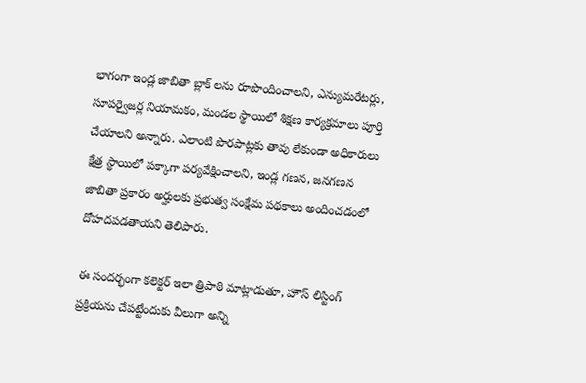భాగంగా ఇండ్ల జాబితా బ్లాక్ లను రూపొందించాలని, ఎన్యుమరేటర్లు, సూపర్వైజర్ల నియామకం, మండల స్థాయిలో శిక్షణ కార్యక్రమాలు పూర్తి చేయాలని అన్నారు. ఎలాంటి పొరపాట్లకు తావు లేకుండా అధికారులు క్షేత్ర స్థాయిలో పక్కాగా పర్యవేక్షించాలని, ఇండ్ల గణన, జనగణన జాబితా ప్రకారం అర్హులకు ప్రభుత్వ సంక్షేమ పథకాలు అందించడంలో దోహదపడతాయని తెలిపారు.

ఈ సందర్భంగా కలెక్టర్ ఇలా త్రిపాఠి మాట్లాడుతూ, హౌస్ లిస్టింగ్ ప్రక్రియను చేపట్టేందుకు వీలుగా అన్ని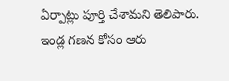ఏర్పాట్లు పూర్తి చేశామని తెలిపారు. ఇండ్ల గణన కోసం ఆరు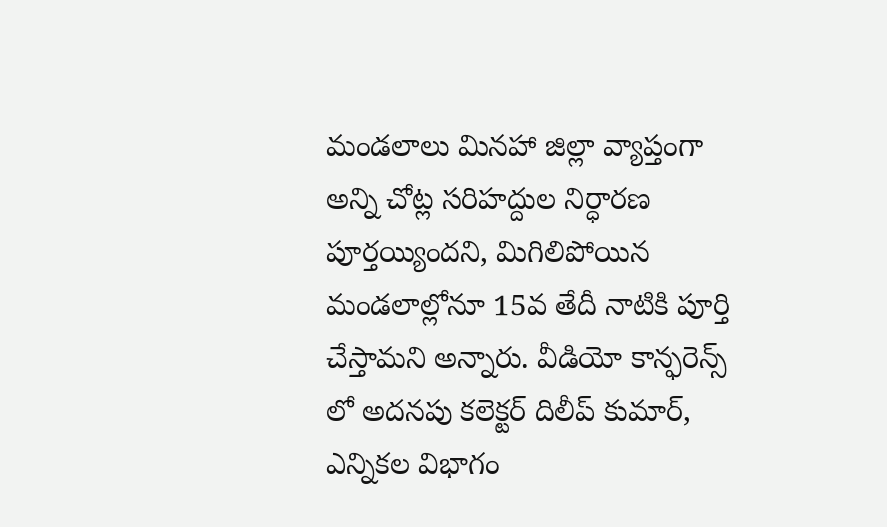మండలాలు మినహా జిల్లా వ్యాప్తంగా అన్ని చోట్ల సరిహద్దుల నిర్ధారణ పూర్తయ్యిందని, మిగిలిపోయిన మండలాల్లోనూ 15వ తేదీ నాటికి పూర్తి చేస్తామని అన్నారు. వీడియో కాన్ఫరెన్స్ లో అదనపు కలెక్టర్ దిలీప్ కుమార్, ఎన్నికల విభాగం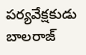పర్యవేక్షకుడు బాలరాజ్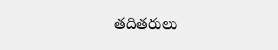తదితరులు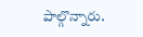పాల్గొన్నారు.